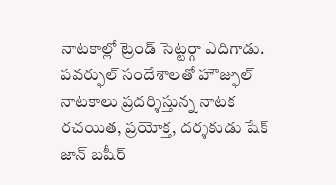నాటకాల్లో ట్రెండ్ సెట్టర్గా ఎదిగాడు. పవర్ఫుల్ సందేశాలతో హౌజ్ఫుల్ నాటకాలు ప్రదర్శిస్తున్న నాటక రచయిత, ప్రయోక్త, దర్శకుడు షేక్ జాన్ బషీర్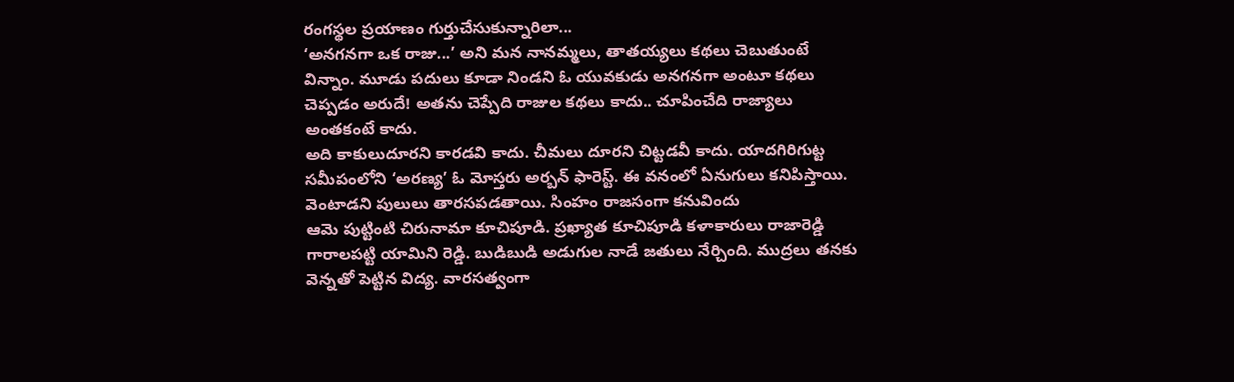రంగస్థల ప్రయాణం గుర్తుచేసుకున్నారిలా...
‘అనగనగా ఒక రాజు...’ అని మన నానమ్మలు, తాతయ్యలు కథలు చెబుతుంటే విన్నాం. మూడు పదులు కూడా నిండని ఓ యువకుడు అనగనగా అంటూ కథలు చెప్పడం అరుదే! అతను చెప్పేది రాజుల కథలు కాదు.. చూపించేది రాజ్యాలు అంతకంటే కాదు.
అది కాకులుదూరని కారడవి కాదు. చీమలు దూరని చిట్టడవీ కాదు. యాదగిరిగుట్ట సమీపంలోని ‘అరణ్య’ ఓ మోస్తరు అర్బన్ ఫారెస్ట్. ఈ వనంలో ఏనుగులు కనిపిస్తాయి. వెంటాడని పులులు తారసపడతాయి. సింహం రాజసంగా కనువిందు
ఆమె పుట్టింటి చిరునామా కూచిపూడి. ప్రఖ్యాత కూచిపూడి కళాకారులు రాజారెడ్డి గారాలపట్టి యామిని రెడ్డి. బుడిబుడి అడుగుల నాడే జతులు నేర్చింది. ముద్రలు తనకు వెన్నతో పెట్టిన విద్య. వారసత్వంగా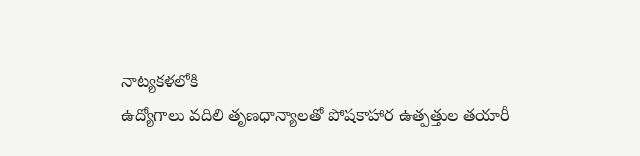నాట్యకళలోకి
ఉద్యోగాలు వదిలి తృణధాన్యాలతో పోషకాహార ఉత్పత్తుల తయారీ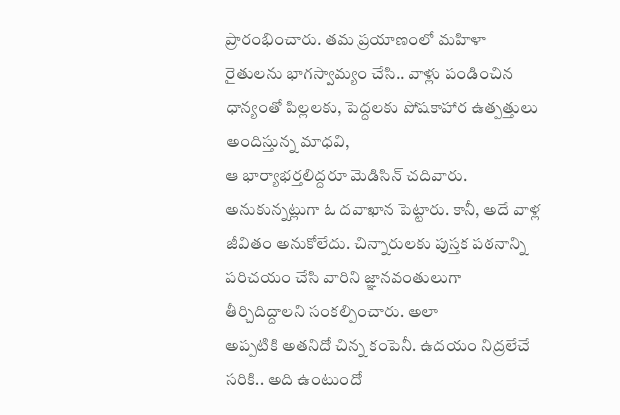ప్రారంభించారు. తమ ప్రయాణంలో మహిళా రైతులను భాగస్వామ్యం చేసి.. వాళ్లు పండించిన ధాన్యంతో పిల్లలకు, పెద్దలకు పోషకాహార ఉత్పత్తులు అందిస్తున్న మాధవి,
ఆ భార్యాభర్తలిద్దరూ మెడిసిన్ చదివారు. అనుకున్నట్లుగా ఓ దవాఖాన పెట్టారు. కానీ, అదే వాళ్ల జీవితం అనుకోలేదు. చిన్నారులకు పుస్తక పఠనాన్ని పరిచయం చేసి వారిని జ్ఞానవంతులుగా తీర్చిదిద్దాలని సంకల్పించారు. అలా
అప్పటికి అతనిదో చిన్న కంపెనీ. ఉదయం నిద్రలేచే సరికి.. అది ఉంటుందో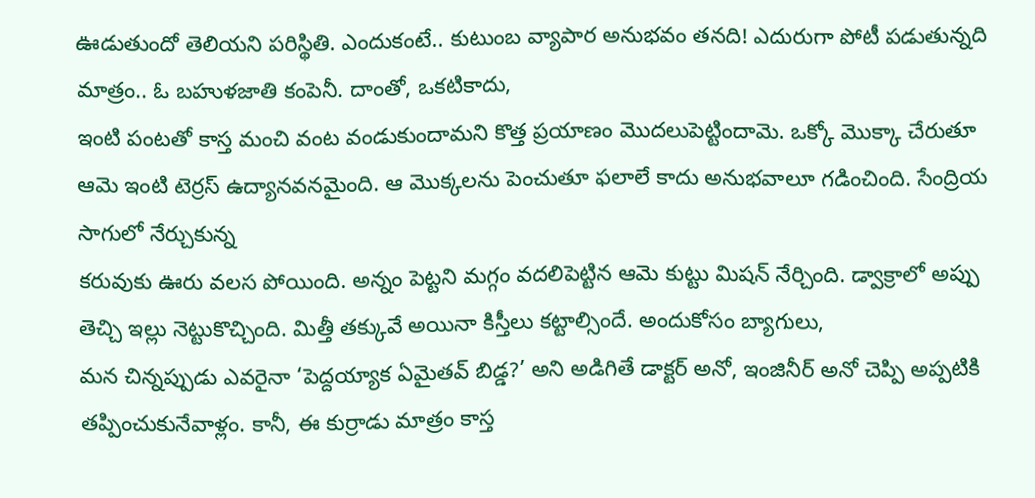ఊడుతుందో తెలియని పరిస్థితి. ఎందుకంటే.. కుటుంబ వ్యాపార అనుభవం తనది! ఎదురుగా పోటీ పడుతున్నది మాత్రం.. ఓ బహుళజాతి కంపెనీ. దాంతో, ఒకటికాదు,
ఇంటి పంటతో కాస్త మంచి వంట వండుకుందామని కొత్త ప్రయాణం మొదలుపెట్టిందామె. ఒక్కో మొక్కా చేరుతూ ఆమె ఇంటి టెర్రస్ ఉద్యానవనమైంది. ఆ మొక్కలను పెంచుతూ ఫలాలే కాదు అనుభవాలూ గడించింది. సేంద్రియ సాగులో నేర్చుకున్న
కరువుకు ఊరు వలస పోయింది. అన్నం పెట్టని మగ్గం వదలిపెట్టిన ఆమె కుట్టు మిషన్ నేర్చింది. డ్వాక్రాలో అప్పు తెచ్చి ఇల్లు నెట్టుకొచ్చింది. మిత్తీ తక్కువే అయినా కిస్తీలు కట్టాల్సిందే. అందుకోసం బ్యాగులు,
మన చిన్నప్పుడు ఎవరైనా ‘పెద్దయ్యాక ఏమైతవ్ బిడ్డ?’ అని అడిగితే డాక్టర్ అనో, ఇంజినీర్ అనో చెప్పి అప్పటికి తప్పించుకునేవాళ్లం. కానీ, ఈ కుర్రాడు మాత్రం కాస్త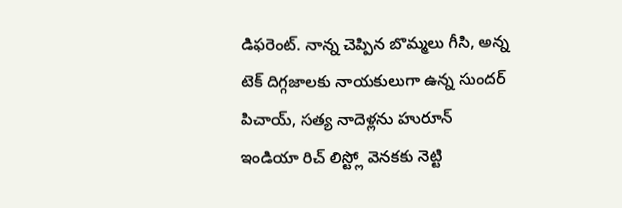డిఫరెంట్. నాన్న చెప్పిన బొమ్మలు గీసి, అన్న
టెక్ దిగ్గజాలకు నాయకులుగా ఉన్న సుందర్ పిచాయ్, సత్య నాదెళ్లను హురూన్ ఇండియా రిచ్ లిస్ట్లో వెనకకు నెట్టి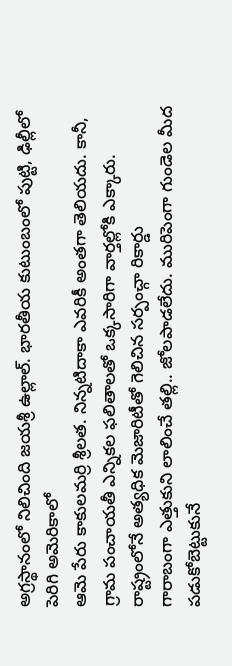అగ్రస్థానంలో నిలిచింది జయశ్రీ ఉల్లాల్. భారతీయ కుటుంబంలో పుట్టి, ఢిల్లీలో పెరిగి అమెరికాలో
ఆమె పేరు కాకులమర్రి శ్రీలత. నిన్నటిదాకా ఎవరికీ అంతగా తెలియదు. కానీ, గ్రామ పంచాయతీ ఎన్నికల ఫలితాలతో ఒక్కసారిగా వార్తల్లోకి ఎక్కారు. రాష్ట్రంలోనే అత్యధిక మెజారిటీతో గెలిచిన సర్పంచ్గా రికార్డు
గారాబంగా ఎత్తుకుని లాలించే తల్లి.. జోలపాడలేదు. మురిపెంగా గుండెల మీద పడుకోబెట్టుకునే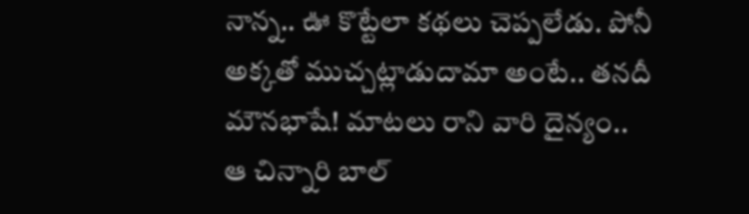నాన్న.. ఊ కొట్టేలా కథలు చెప్పలేడు. పోనీ అక్కతో ముచ్చట్లాడుదామా అంటే.. తనదీ మౌనభాషే! మాటలు రాని వారి దైన్యం.. ఆ చిన్నారి బాల్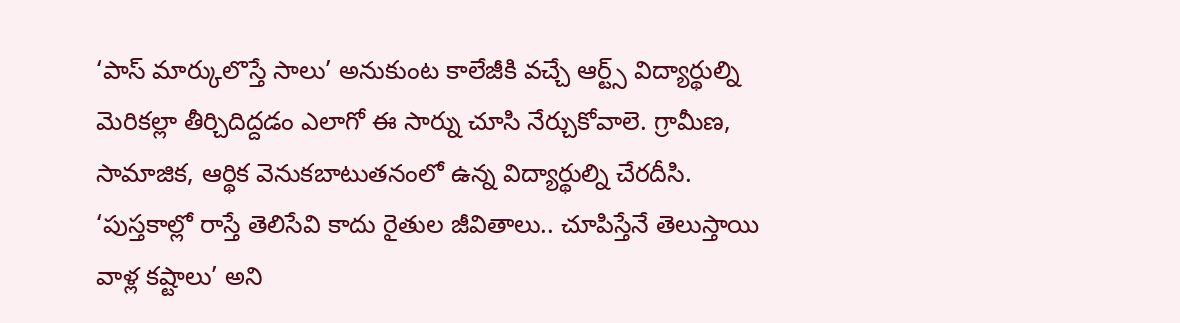‘పాస్ మార్కులొస్తే సాలు’ అనుకుంట కాలేజీకి వచ్చే ఆర్ట్స్ విద్యార్థుల్ని మెరికల్లా తీర్చిదిద్దడం ఎలాగో ఈ సార్ను చూసి నేర్చుకోవాలె. గ్రామీణ, సామాజిక, ఆర్థిక వెనుకబాటుతనంలో ఉన్న విద్యార్థుల్ని చేరదీసి.
‘పుస్తకాల్లో రాస్తే తెలిసేవి కాదు రైతుల జీవితాలు.. చూపిస్తేనే తెలుస్తాయి వాళ్ల కష్టాలు’ అని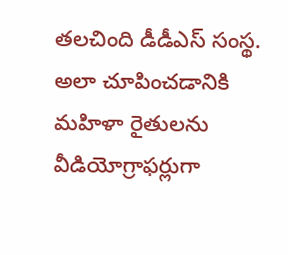తలచింది డీడీఎస్ సంస్థ. అలా చూపించడానికి మహిళా రైతులను వీడియోగ్రాఫర్లుగా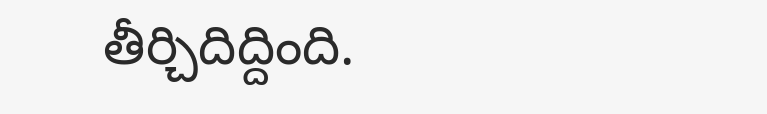తీర్చిదిద్దింది.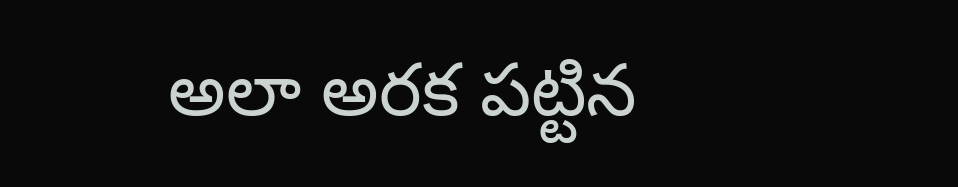అలా అరక పట్టిన